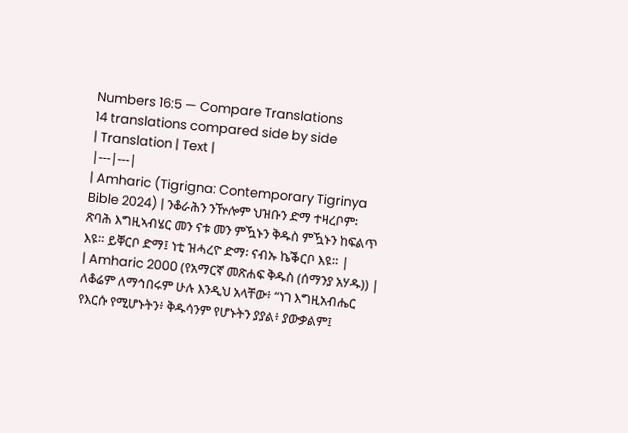Numbers 16:5 — Compare Translations
14 translations compared side by side
| Translation | Text |
|---|---|
| Amharic (Tigrigna: Contemporary Tigrinya Bible 2024) | ንቆራሕን ንዅሎም ህዝቡን ድማ ተዛረቦም፡ ጽባሕ እግዚኣብሄር መን ናቱ መን ምዃኑን ቅዱስ ምዃኑን ከፍልጥ እዩ። ይቐርቦ ድማ፤ ነቲ ዝሓረዮ ድማ፡ ናብኡ ኬቕርቦ እዩ። |
| Amharic 2000 (የአማርኛ መጽሐፍ ቅዱስ (ሰማንያ አሃዱ)) | ለቆሬም ለማኅበሩም ሁሉ እንዲህ አላቸው፥ “ነገ እግዚአብሔር የእርሱ የሚሆኑትን፥ ቅዱሳንም የሆኑትን ያያል፥ ያውቃልም፤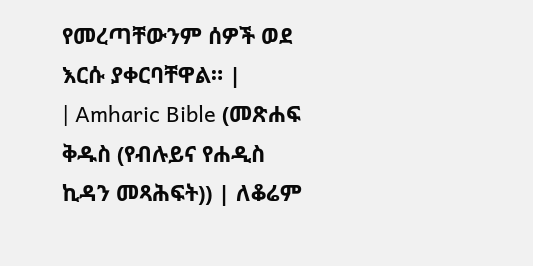የመረጣቸውንም ሰዎች ወደ እርሱ ያቀርባቸዋል። |
| Amharic Bible (መጽሐፍ ቅዱስ (የብሉይና የሐዲስ ኪዳን መጻሕፍት)) | ለቆሬም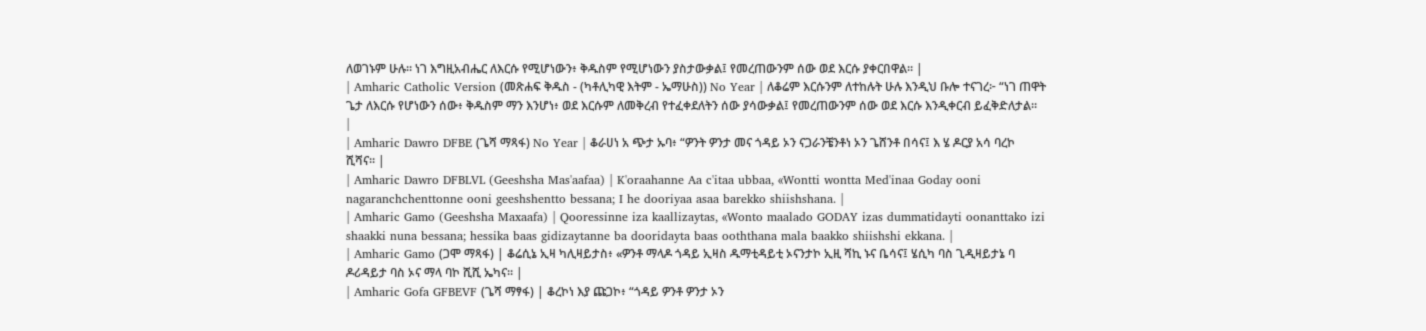ለወገኑም ሁሉ። ነገ እግዚአብሔር ለእርሱ የሚሆነውን፥ ቅዱስም የሚሆነውን ያስታውቃል፤ የመረጠውንም ሰው ወደ እርሱ ያቀርበዋል። |
| Amharic Catholic Version (መጽሐፍ ቅዱስ - (ካቶሊካዊ እትም - ኤማሁስ)) No Year | ለቆሬም እርሱንም ለተከሉት ሁሉ እንዲህ ቡሎ ተናገረ፦ “ነገ ጠዋት ጌታ ለእርሱ የሆነውን ሰው፥ ቅዱስም ማን እንሆነ፥ ወደ እርሱም ለመቅረብ የተፈቀደለትን ሰው ያሳውቃል፤ የመረጠውንም ሰው ወደ እርሱ እንዲቀርብ ይፈቅድለታል። |
| Amharic Dawro DFBE (ጌሻ ማጻፋ) No Year | ቆራሀነ አ ጭታ ኡባ፥ “ዎንት ዎንታ መና ጎዳይ ኦን ናጋራንቼንቶነ ኦን ጌሸንቶ በሳና፤ እ ሄ ዶርያ አሳ ባረኮ ሺሻና። |
| Amharic Dawro DFBLVL (Geeshsha Mas'aafaa) | K'oraahanne Aa c'itaa ubbaa, «Wontti wontta Med'inaa Goday ooni nagaranchchenttonne ooni geeshshentto bessana; I he dooriyaa asaa barekko shiishshana. |
| Amharic Gamo (Geeshsha Maxaafa) | Qooressinne iza kaallizaytas, «Wonto maalado GODAY izas dummatidayti oonanttako izi shaakki nuna bessana; hessika baas gidizaytanne ba dooridayta baas ooththana mala baakko shiishshi ekkana. |
| Amharic Gamo (ጋሞ ማጻፋ) | ቆሬሲኔ ኢዛ ካሊዛይታስ፥ «ዎንቶ ማላዶ ጎዳይ ኢዛስ ዱማቲዳይቲ ኦናንታኮ ኢዚ ሻኪ ኑና ቤሳና፤ ሄሲካ ባስ ጊዲዛይታኔ ባ ዶሪዳይታ ባስ ኦና ማላ ባኮ ሺሺ ኤካና። |
| Amharic Gofa GFBEVF (ጌሻ ማፃፋ) | ቆረኮነ እያ ጩጋኮ፥ “ጎዳይ ዎንቶ ዎንታ ኦን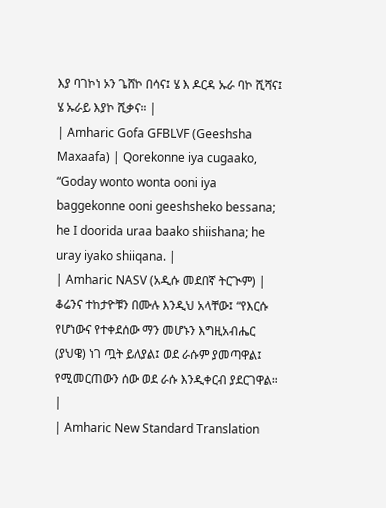እያ ባገኮነ ኦን ጌሸኮ በሳና፤ ሄ እ ዶርዳ ኡራ ባኮ ሺሻና፤ ሄ ኡራይ እያኮ ሺቃና። |
| Amharic Gofa GFBLVF (Geeshsha Maxaafa) | Qorekonne iya cugaako, “Goday wonto wonta ooni iya baggekonne ooni geeshsheko bessana; he I doorida uraa baako shiishana; he uray iyako shiiqana. |
| Amharic NASV (አዲሱ መደበኛ ትርጒም) | ቆሬንና ተከታዮቹን በሙሉ እንዲህ አላቸው፤ “የእርሱ የሆነውና የተቀደሰው ማን መሆኑን እግዚአብሔር (ያህዌ) ነገ ጧት ይለያል፤ ወደ ራሱም ያመጣዋል፤ የሚመርጠውን ሰው ወደ ራሱ እንዲቀርብ ያደርገዋል። |
| Amharic New Standard Translation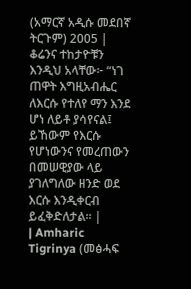(አማርኛ አዲሱ መደበኛ ትርጉም) 2005 | ቆሬንና ተከታዮቹን እንዲህ አላቸው፦ “ነገ ጠዋት እግዚአብሔር ለእርሱ የተለየ ማን እንደ ሆነ ለይቶ ያሳየናል፤ ይኸውም የእርሱ የሆነውንና የመረጠውን በመሠዊያው ላይ ያገለግለው ዘንድ ወደ እርሱ እንዲቀርብ ይፈቅድለታል። |
| Amharic Tigrinya (መፅሓፍ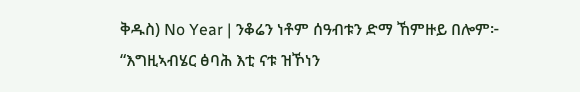ቅዱስ) No Year | ንቆሬን ነቶም ሰዓብቱን ድማ ኸምዙይ በሎም፦ “እግዚኣብሄር ፅባሕ እቲ ናቱ ዝኾነን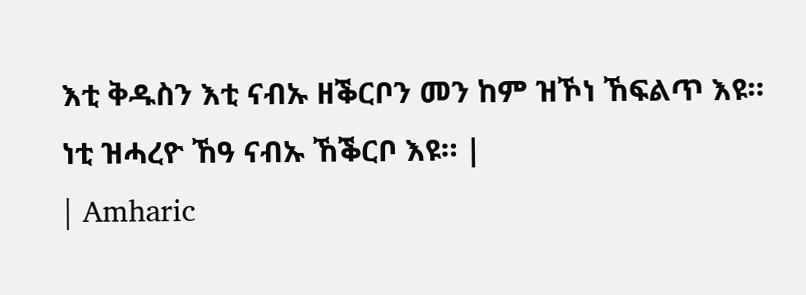እቲ ቅዱስን እቲ ናብኡ ዘቕርቦን መን ከም ዝኾነ ኸፍልጥ እዩ። ነቲ ዝሓረዮ ኸዓ ናብኡ ኸቕርቦ እዩ። |
| Amharic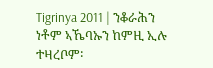Tigrinya 2011 | ንቆራሕን ነቶም ኣኼባኡን ከምዚ ኢሉ ተዛረቦም፡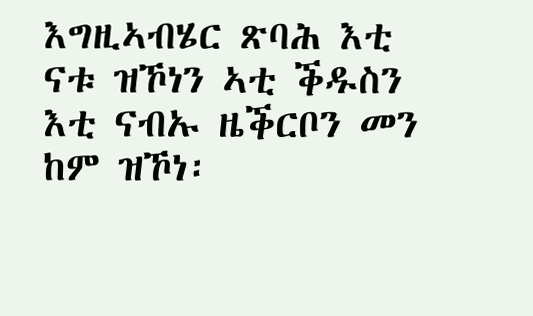እግዚኣብሄር ጽባሕ እቲ ናቱ ዝኾነን ኣቲ ቕዱስን እቲ ናብኡ ዜቕርቦን መን ከም ዝኾነ፡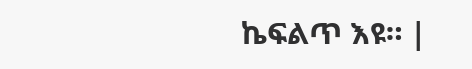ኬፍልጥ እዩ። |